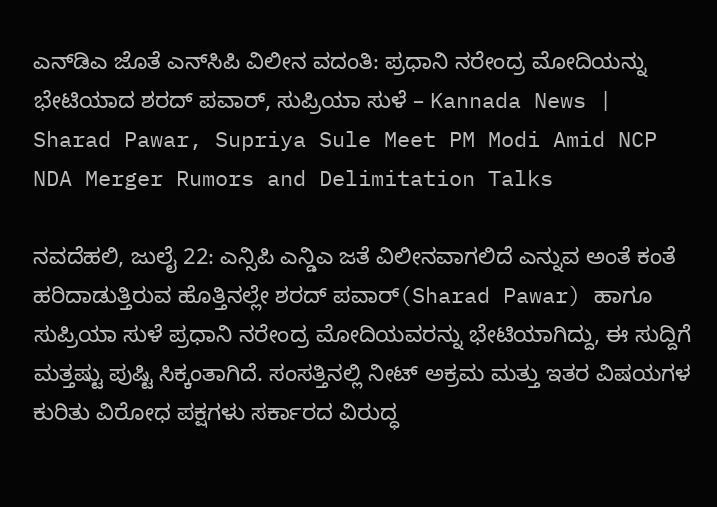ಎನ್‌ಡಿಎ ಜೊತೆ ಎನ್‌ಸಿಪಿ ವಿಲೀನ ವದಂತಿ: ಪ್ರಧಾನಿ ನರೇಂದ್ರ ಮೋದಿಯನ್ನು ಭೇಟಿಯಾದ ಶರದ್ ಪವಾರ್, ಸುಪ್ರಿಯಾ ಸುಳೆ – Kannada News | Sharad Pawar, Supriya Sule Meet PM Modi Amid NCP NDA Merger Rumors and Delimitation Talks

ನವದೆಹಲಿ, ಜುಲೈ 22: ಎನ್ಸಿಪಿ ಎನ್ಡಿಎ ಜತೆ ವಿಲೀನವಾಗಲಿದೆ ಎನ್ನುವ ಅಂತೆ ಕಂತೆ ಹರಿದಾಡುತ್ತಿರುವ ಹೊತ್ತಿನಲ್ಲೇ ಶರದ್ ಪವಾರ್(Sharad Pawar) ಹಾಗೂ ಸುಪ್ರಿಯಾ ಸುಳೆ ಪ್ರಧಾನಿ ನರೇಂದ್ರ ಮೋದಿಯವರನ್ನು ಭೇಟಿಯಾಗಿದ್ದು, ಈ ಸುದ್ದಿಗೆ ಮತ್ತಷ್ಟು ಪುಷ್ಟಿ ಸಿಕ್ಕಂತಾಗಿದೆ. ಸಂಸತ್ತಿನಲ್ಲಿ ನೀಟ್ ಅಕ್ರಮ ಮತ್ತು ಇತರ ವಿಷಯಗಳ ಕುರಿತು ವಿರೋಧ ಪಕ್ಷಗಳು ಸರ್ಕಾರದ ವಿರುದ್ಧ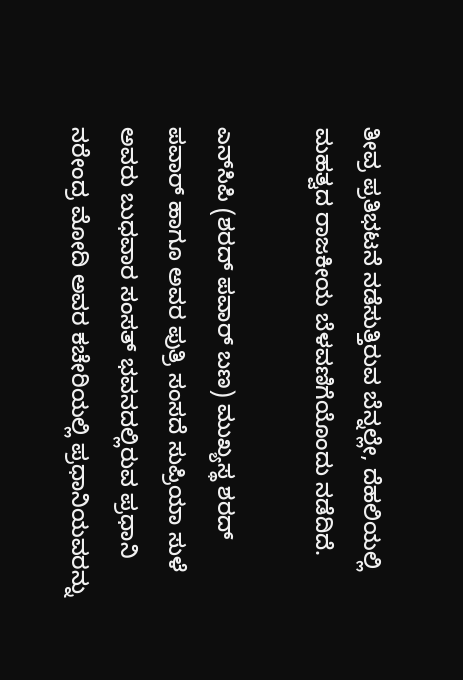ತೀವ್ರ ಪ್ರತಿಭಟನೆ ನಡೆಸುತ್ತಿರುವ ಬೆನ್ನಲ್ಲೇ, ದೆಹಲಿಯಲ್ಲಿ ಮಹತ್ವದ ರಾಜಕೀಯ ಬೆಳವಣಿಗೆಯೊಂದು ನಡೆದಿದೆ.

ಎನ್‌ಸಿಪಿ (ಶರದ್ ಪವಾರ್ ಬಣ) ಮುಖ್ಯಸ್ಥ ಶರದ್ ಪವಾರ್ ಹಾಗೂ ಅವರ ಪುತ್ರಿ ಸಂಸದೆ ಸುಪ್ರಿಯಾ ಸುಳೆ ಅವರು ಬುಧವಾರ ಸಂಸತ್ ಭವನದಲ್ಲಿರುವ ಪ್ರಧಾನಿ ನರೇಂದ್ರ ಮೋದಿ ಅವರ ಕಚೇರಿಯಲ್ಲಿ ಪ್ರಧಾನಿಯವರನ್ನು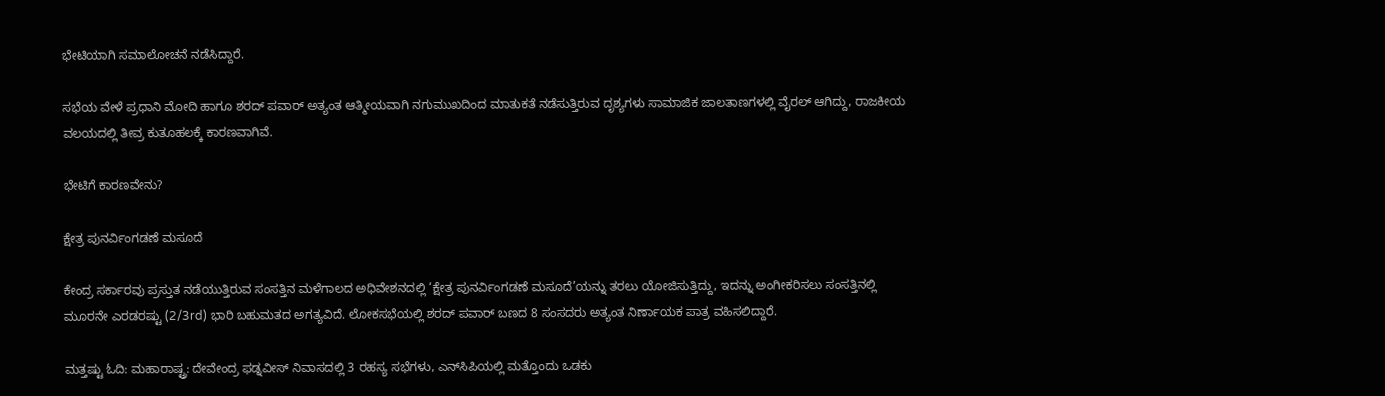ಭೇಟಿಯಾಗಿ ಸಮಾಲೋಚನೆ ನಡೆಸಿದ್ದಾರೆ.

ಸಭೆಯ ವೇಳೆ ಪ್ರಧಾನಿ ಮೋದಿ ಹಾಗೂ ಶರದ್ ಪವಾರ್ ಅತ್ಯಂತ ಆತ್ಮೀಯವಾಗಿ ನಗುಮುಖದಿಂದ ಮಾತುಕತೆ ನಡೆಸುತ್ತಿರುವ ದೃಶ್ಯಗಳು ಸಾಮಾಜಿಕ ಜಾಲತಾಣಗಳಲ್ಲಿ ವೈರಲ್ ಆಗಿದ್ದು, ರಾಜಕೀಯ ವಲಯದಲ್ಲಿ ತೀವ್ರ ಕುತೂಹಲಕ್ಕೆ ಕಾರಣವಾಗಿವೆ.

ಭೇಟಿಗೆ ಕಾರಣವೇನು?

ಕ್ಷೇತ್ರ ಪುನರ್ವಿಂಗಡಣೆ ಮಸೂದೆ

ಕೇಂದ್ರ ಸರ್ಕಾರವು ಪ್ರಸ್ತುತ ನಡೆಯುತ್ತಿರುವ ಸಂಸತ್ತಿನ ಮಳೆಗಾಲದ ಅಧಿವೇಶನದಲ್ಲಿ ‘ಕ್ಷೇತ್ರ ಪುನರ್ವಿಂಗಡಣೆ ಮಸೂದೆ’ಯನ್ನು ತರಲು ಯೋಜಿಸುತ್ತಿದ್ದು, ಇದನ್ನು ಅಂಗೀಕರಿಸಲು ಸಂಸತ್ತಿನಲ್ಲಿ ಮೂರನೇ ಎರಡರಷ್ಟು (2/3rd) ಭಾರಿ ಬಹುಮತದ ಅಗತ್ಯವಿದೆ. ಲೋಕಸಭೆಯಲ್ಲಿ ಶರದ್ ಪವಾರ್ ಬಣದ 8 ಸಂಸದರು ಅತ್ಯಂತ ನಿರ್ಣಾಯಕ ಪಾತ್ರ ವಹಿಸಲಿದ್ದಾರೆ.

ಮತ್ತಷ್ಟು ಓದಿ: ಮಹಾರಾಷ್ಟ್ರ: ದೇವೇಂದ್ರ ಫಡ್ನವೀಸ್ ನಿವಾಸದಲ್ಲಿ 3 ರಹಸ್ಯ ಸಭೆಗಳು, ಎನ್‌ಸಿಪಿಯಲ್ಲಿ ಮತ್ತೊಂದು ಒಡಕು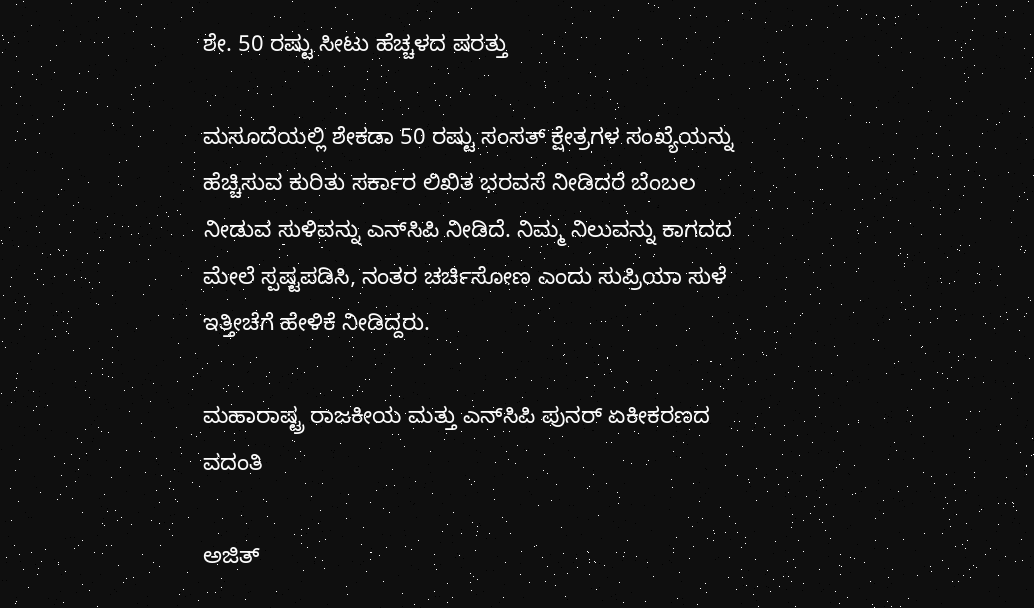ಶೇ. 50 ರಷ್ಟು ಸೀಟು ಹೆಚ್ಚಳದ ಷರತ್ತು

ಮಸೂದೆಯಲ್ಲಿ ಶೇಕಡಾ 50 ರಷ್ಟು ಸಂಸತ್ ಕ್ಷೇತ್ರಗಳ ಸಂಖ್ಯೆಯನ್ನು ಹೆಚ್ಚಿಸುವ ಕುರಿತು ಸರ್ಕಾರ ಲಿಖಿತ ಭರವಸೆ ನೀಡಿದರೆ ಬೆಂಬಲ ನೀಡುವ ಸುಳಿವನ್ನು ಎನ್‌ಸಿಪಿ ನೀಡಿದೆ. ನಿಮ್ಮ ನಿಲುವನ್ನು ಕಾಗದದ ಮೇಲೆ ಸ್ಪಷ್ಟಪಡಿಸಿ, ನಂತರ ಚರ್ಚಿಸೋಣ ಎಂದು ಸುಪ್ರಿಯಾ ಸುಳೆ ಇತ್ತೀಚೆಗೆ ಹೇಳಿಕೆ ನೀಡಿದ್ದರು.

ಮಹಾರಾಷ್ಟ್ರ ರಾಜಕೀಯ ಮತ್ತು ಎನ್‌ಸಿಪಿ ಪುನರ್ ಏಕೀಕರಣದ ವದಂತಿ

ಅಜಿತ್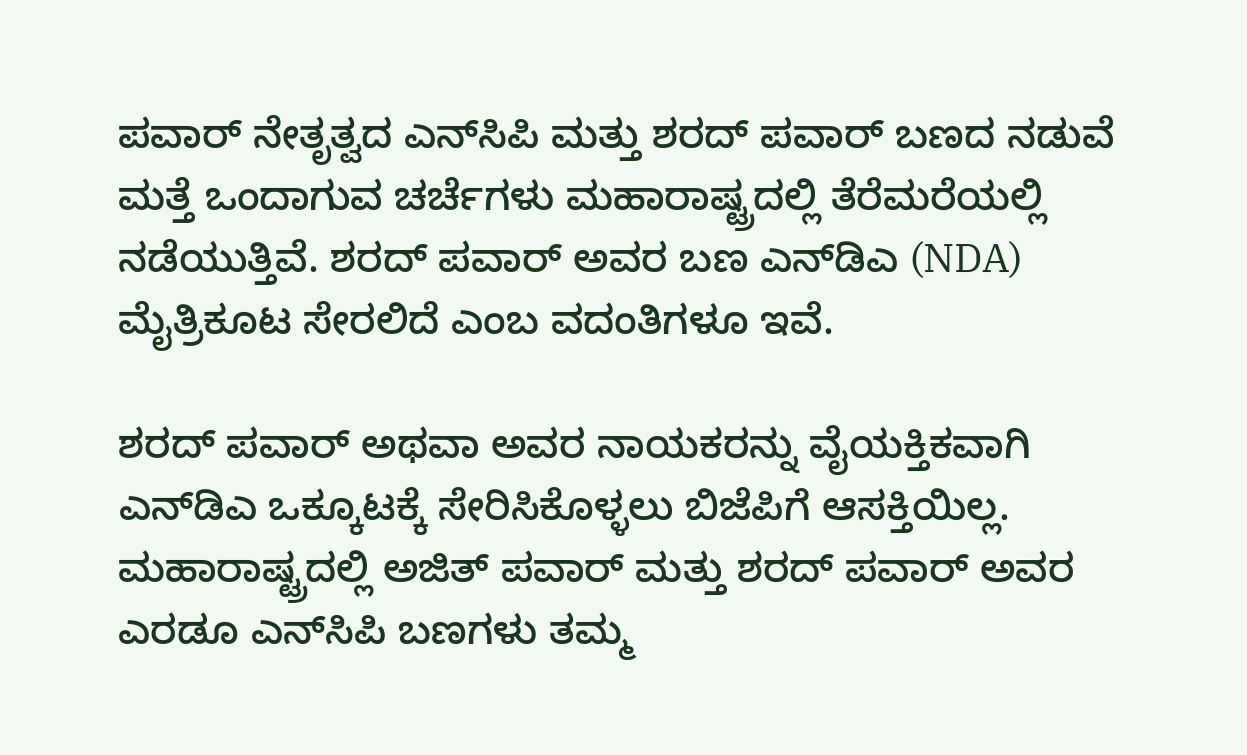ಪವಾರ್ ನೇತೃತ್ವದ ಎನ್‌ಸಿಪಿ ಮತ್ತು ಶರದ್ ಪವಾರ್ ಬಣದ ನಡುವೆ ಮತ್ತೆ ಒಂದಾಗುವ ಚರ್ಚೆಗಳು ಮಹಾರಾಷ್ಟ್ರದಲ್ಲಿ ತೆರೆಮರೆಯಲ್ಲಿ ನಡೆಯುತ್ತಿವೆ. ಶರದ್ ಪವಾರ್ ಅವರ ಬಣ ಎನ್‌ಡಿಎ (NDA) ಮೈತ್ರಿಕೂಟ ಸೇರಲಿದೆ ಎಂಬ ವದಂತಿಗಳೂ ಇವೆ.

ಶರದ್ ಪವಾರ್ ಅಥವಾ ಅವರ ನಾಯಕರನ್ನು ವೈಯಕ್ತಿಕವಾಗಿ ಎನ್‌ಡಿಎ ಒಕ್ಕೂಟಕ್ಕೆ ಸೇರಿಸಿಕೊಳ್ಳಲು ಬಿಜೆಪಿಗೆ ಆಸಕ್ತಿಯಿಲ್ಲ. ಮಹಾರಾಷ್ಟ್ರದಲ್ಲಿ ಅಜಿತ್ ಪವಾರ್ ಮತ್ತು ಶರದ್ ಪವಾರ್ ಅವರ ಎರಡೂ ಎನ್‌ಸಿಪಿ ಬಣಗಳು ತಮ್ಮ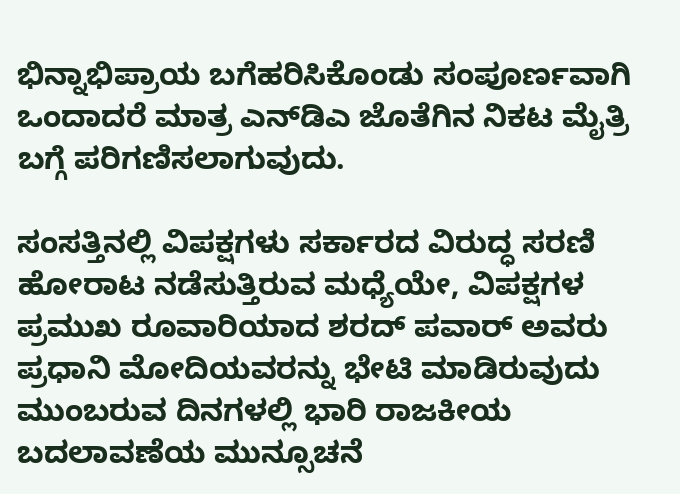ಭಿನ್ನಾಭಿಪ್ರಾಯ ಬಗೆಹರಿಸಿಕೊಂಡು ಸಂಪೂರ್ಣವಾಗಿ ಒಂದಾದರೆ ಮಾತ್ರ ಎನ್‌ಡಿಎ ಜೊತೆಗಿನ ನಿಕಟ ಮೈತ್ರಿ ಬಗ್ಗೆ ಪರಿಗಣಿಸಲಾಗುವುದು.

ಸಂಸತ್ತಿನಲ್ಲಿ ವಿಪಕ್ಷಗಳು ಸರ್ಕಾರದ ವಿರುದ್ಧ ಸರಣಿ ಹೋರಾಟ ನಡೆಸುತ್ತಿರುವ ಮಧ್ಯೆಯೇ, ವಿಪಕ್ಷಗಳ ಪ್ರಮುಖ ರೂವಾರಿಯಾದ ಶರದ್ ಪವಾರ್ ಅವರು ಪ್ರಧಾನಿ ಮೋದಿಯವರನ್ನು ಭೇಟಿ ಮಾಡಿರುವುದು ಮುಂಬರುವ ದಿನಗಳಲ್ಲಿ ಭಾರಿ ರಾಜಕೀಯ ಬದಲಾವಣೆಯ ಮುನ್ಸೂಚನೆ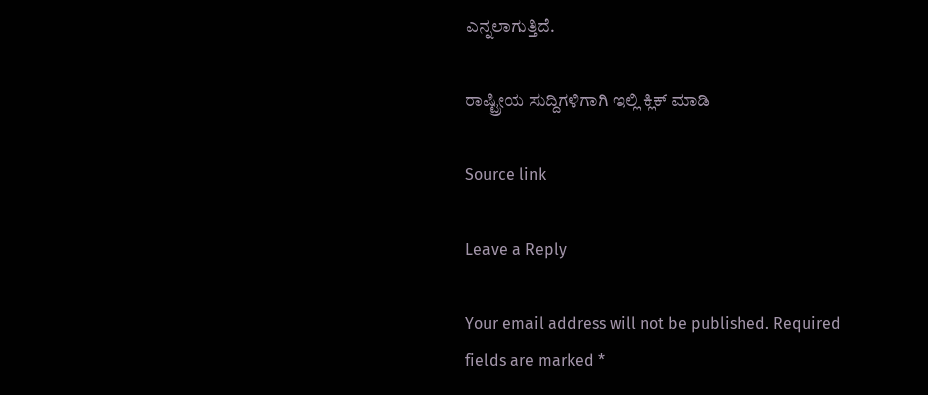ಎನ್ನಲಾಗುತ್ತಿದೆ.

ರಾಷ್ಟ್ರೀಯ ಸುದ್ದಿಗಳಿಗಾಗಿ ಇಲ್ಲಿ ಕ್ಲಿಕ್ ಮಾಡಿ

Source link

Leave a Reply

Your email address will not be published. Required fields are marked *